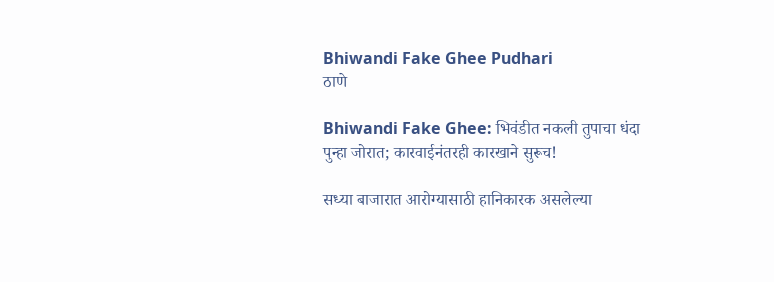Bhiwandi Fake Ghee Pudhari
ठाणे

Bhiwandi Fake Ghee: भिवंडीत नकली तुपाचा धंदा पुन्हा जोरात; कारवाईनंतरही कारखाने सुरूच!

सध्या बाजारात आरोग्यासाठी हानिकारक असलेल्या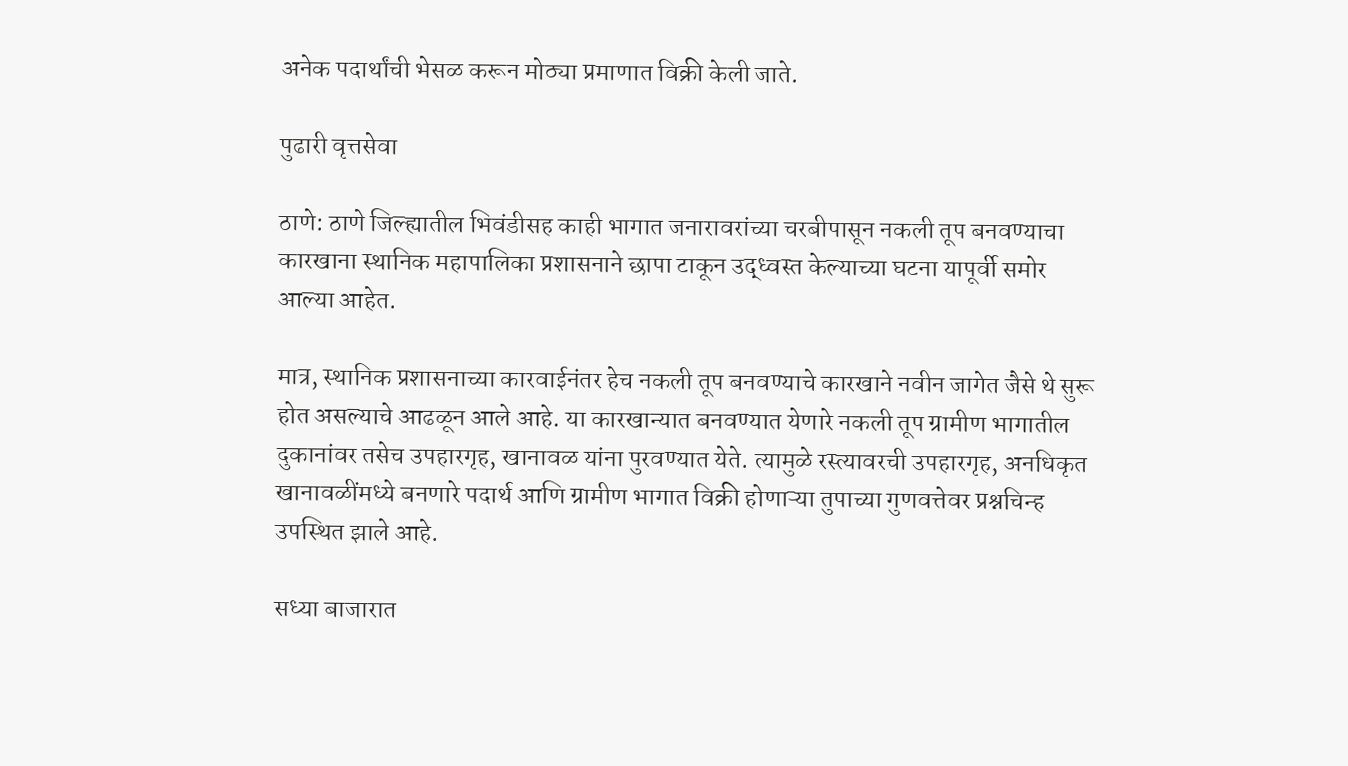अनेक पदार्थांची भेसळ करून मोठ्या प्रमाणात विक्री केली जाते.

पुढारी वृत्तसेवा

ठाणे: ठाणे जिल्ह्यातील भिवंडीसह काही भागात जनारावरांच्या चरबीपासून नकली तूप बनवण्याचा कारखाना स्थानिक महापालिका प्रशासनाने छापा टाकून उद्ध्व‌स्त केल्याच्या घटना यापूर्वी समोर आल्या आहेत.

मात्र, स्थानिक प्रशासनाच्या कारवाईनंतर हेच नकली तूप बनवण्याचे कारखाने नवीन जागेत जैसे थे सुरू होत असल्याचे आढळून आले आहे. या कारखान्यात बनवण्यात येणारे नकली तूप ग्रामीण भागातील दुकानांवर तसेच उपहारगृह, खानावळ यांना पुरवण्यात येते. त्यामुळे रस्त्यावरची उपहारगृह, अनधिकृत खानावळींमध्ये बनणारे पदार्थ आणि ग्रामीण भागात विक्री होणाऱ्या तुपाच्या गुणवत्तेवर प्रश्नचिन्ह उपस्थित झाले आहे.

सध्या बाजारात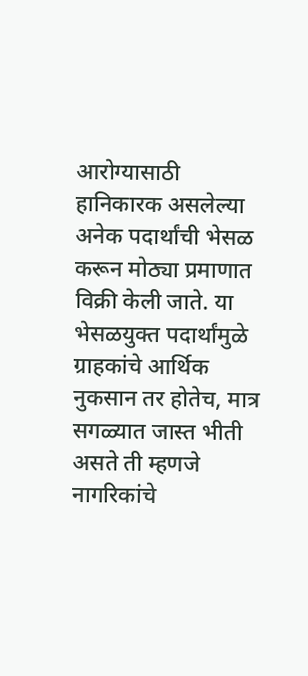आरोग्यासाठी हानिकारक असलेल्या अनेक पदार्थांची भेसळ करून मोठ्या प्रमाणात विक्री केली जाते. या भेसळयुक्त पदार्थांमुळे ग्राहकांचे आर्थिक नुकसान तर होतेच, मात्र सगळ्यात जास्त भीती असते ती म्हणजे नागरिकांचे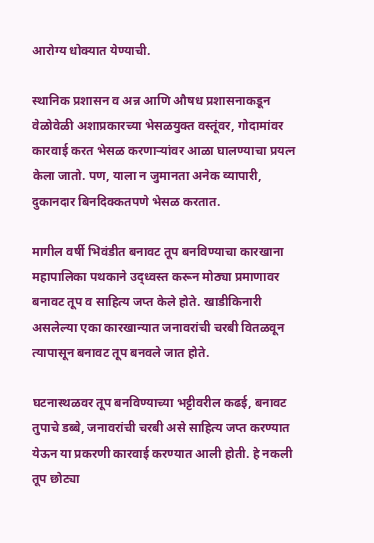आरोग्य धोक्यात येण्याची.

स्थानिक प्रशासन व अन्न आणि औषध प्रशासनाकडून वेळोवेळी अशाप्रकारच्या भेसळयुक्त वस्तूंवर, गोदामांवर कारवाई करत भेसळ करणाऱ्यांवर आळा घालण्याचा प्रयत्न केला जातो. पण, याला न जुमानता अनेक व्यापारी, दुकानदार बिनदिक्कतपणे भेसळ करतात.

मागील वर्षी भिवंडीत बनावट तूप बनविण्याचा कारखाना महापालिका पथकाने उद्ध्वस्त करून मोठ्या प्रमाणावर बनावट तूप व साहित्य जप्त केले होते. खाडीकिनारी असलेल्या एका कारखान्यात जनावरांची चरबी वितळवून त्यापासून बनावट तूप बनवले जात होते.

घटनास्थळवर तूप बनविण्याच्या भट्टीवरील कढई, बनावट तुपाचे डब्बे, जनावरांची चरबी असे साहित्य जप्त करण्यात येऊन या प्रकरणी कारवाई करण्यात आली होती. हे नकली तूप छोट्या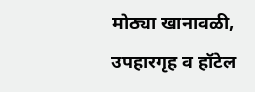मोठ्या खानावळी, उपहारगृह व हॉटेल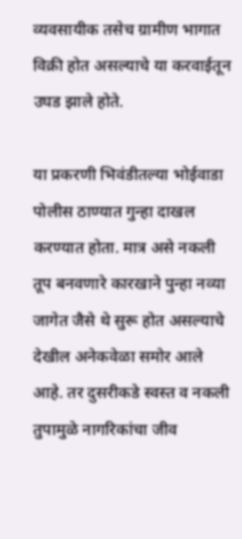व्यवसायीक तसेच ग्रामीण भागात विक्री होत असल्याचे या करवाईतून उघड झाले होते.

या प्रकरणी भिवंडीतल्या भोईवाडा पोलीस ठाण्यात गुन्हा दाखल करण्यात होता. मात्र असे नकली तूप बनवणारे कारखाने पुन्हा नव्या जागेत जैसे थे सुरू होत असल्याचे देखील अनेकवेळा समोर आले आहे. तर दुसरीकडे स्वस्त व नकली तुपामुळे नागरिकांचा जीव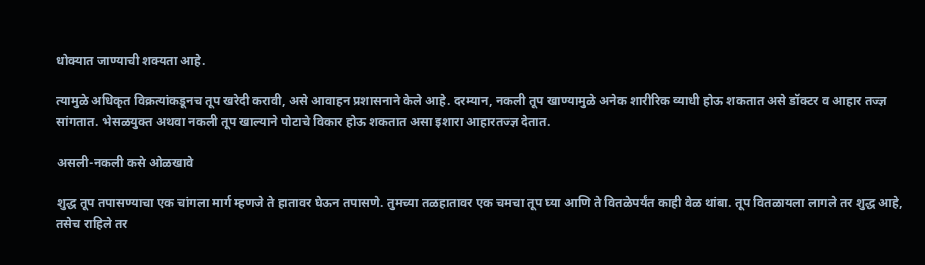धोक्यात जाण्याची शक्यता आहे.

त्यामुळे अधिकृत विक्रत्यांकडूनच तूप खरेदी करावी, असे आवाहन प्रशासनाने केले आहे. दरम्यान, नकली तूप खाण्यामुळे अनेक शारीरिक व्याधी होऊ शकतात असे डॉक्टर व आहार तज्ज्ञ सांगतात. भेसळयुक्त अथवा नकली तूप खाल्याने पोटाचे विकार होऊ शकतात असा इशारा आहारतज्ज्ञ देतात.

असली-नकली कसे ओळखावे

शुद्ध तूप तपासण्याचा एक चांगला मार्ग म्हणजे ते हातावर घेऊन तपासणे. तुमच्या तळहातावर एक चमचा तूप घ्या आणि ते वितळेपर्यंत काही वेळ थांबा. तूप वितळायला लागले तर शुद्ध आहे, तसेच राहिले तर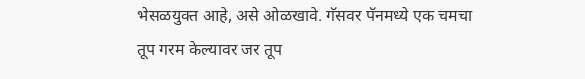भेसळयुक्त आहे, असे ओळखावे. गॅसवर पॅनमध्ये एक चमचा तूप गरम केल्यावर जर तूप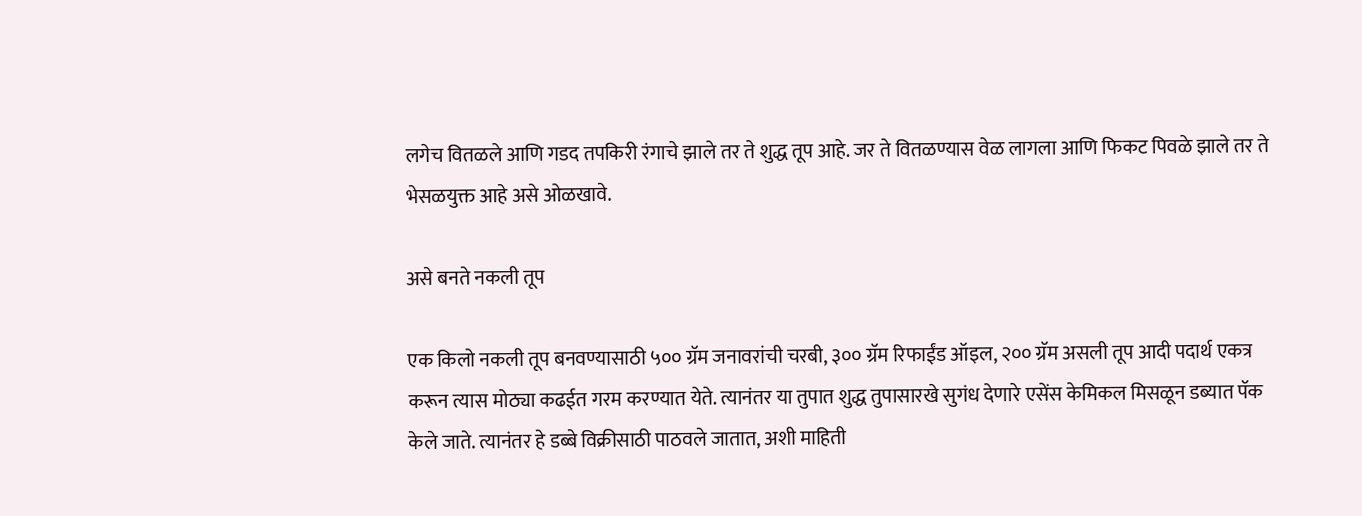लगेच वितळले आणि गडद तपकिरी रंगाचे झाले तर ते शुद्ध तूप आहे. जर ते वितळण्यास वेळ लागला आणि फिकट पिवळे झाले तर ते भेसळयुक्त आहे असे ओळखावे.

असे बनते नकली तूप

एक किलो नकली तूप बनवण्यासाठी ५०० ग्रॅम जनावरांची चरबी, ३०० ग्रॅम रिफाईंड ऑइल, २०० ग्रॅम असली तूप आदी पदार्थ एकत्र करून त्यास मोठ्या कढईत गरम करण्यात येते. त्यानंतर या तुपात शुद्ध तुपासारखे सुगंध देणारे एसेंस केमिकल मिसळून डब्यात पॅक केले जाते. त्यानंतर हे डब्बे विक्रीसाठी पाठवले जातात, अशी माहिती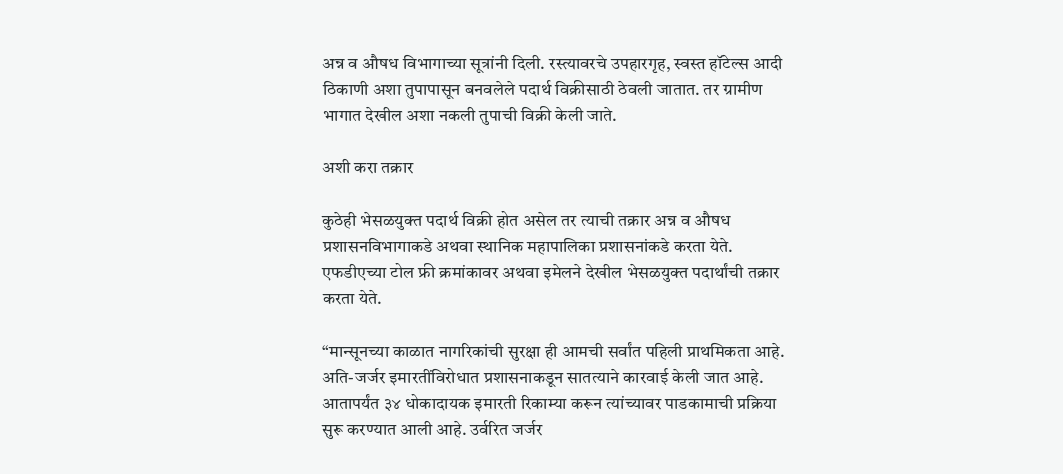अन्न व औषध विभागाच्या सूत्रांनी दिली. रस्त्यावरचे उपहारगृह, स्वस्त हॉटेल्स आदी ठिकाणी अशा तुपापासून बनवलेले पदार्थ विक्रीसाठी ठेवली जातात. तर ग्रामीण भागात देखील अशा नकली तुपाची विक्री केली जाते.

अशी करा तक्रार

कुठेही भेसळयुक्त पदार्थ विक्री होत असेल तर त्याची तक्रार अन्न व औषध प्रशासनविभागाकडे अथवा स्थानिक महापालिका प्रशासनांकडे करता येते. एफडीएच्या टोल फ्री क्रमांकावर अथवा इमेलने देखील भेसळयुक्त पदार्थांची तक्रार करता येते.

“मान्सूनच्या काळात नागरिकांची सुरक्षा ही आमची सर्वांत पहिली प्राथमिकता आहे. अति-जर्जर इमारतींविरोधात प्रशासनाकडून सातत्याने कारवाई केली जात आहे. आतापर्यंत ३४ धोकादायक इमारती रिकाम्या करून त्यांच्यावर पाडकामाची प्रक्रिया सुरू करण्यात आली आहे. उर्वरित जर्जर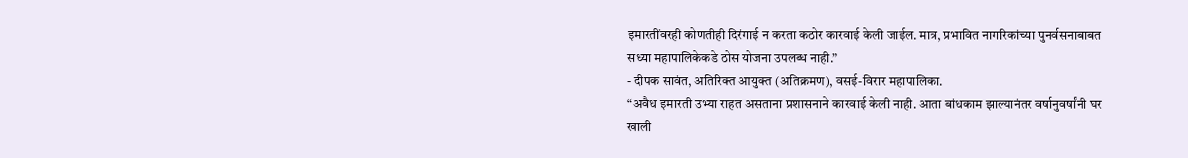इमारतींवरही कोणतीही दिरंगाई न करता कठोर कारवाई केली जाईल. मात्र, प्रभावित नागरिकांच्या पुनर्वसनाबाबत सध्या महापालिकेकडे ठोस योजना उपलब्ध नाही.”
- दीपक सावंत, अतिरिक्त आयुक्त (अतिक्रमण), वसई-विरार महापालिका.
“अवैध इमारती उभ्या राहत असताना प्रशासनाने कारवाई केली नाही. आता बांधकाम झाल्यानंतर वर्षानुवर्षांनी घर खाली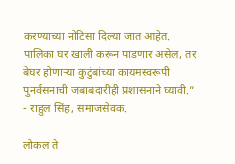करण्याच्या नोटिसा दिल्या जात आहेत. पालिका घर खाली करून पाडणार असेल, तर बेघर होणाऱ्या कुटुंबांच्या कायमस्वरूपी पुनर्वसनाची जबाबदारीही प्रशासनाने घ्यावी.”
- राहुल सिंह, समाजसेवक.

लोकल ते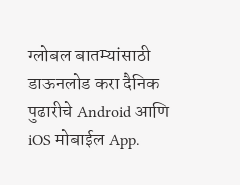ग्लोबल बातम्यांसाठी डाऊनलोड करा दैनिक पुढारीचे Android आणि iOS मोबाईल App.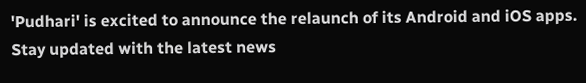'Pudhari' is excited to announce the relaunch of its Android and iOS apps. Stay updated with the latest news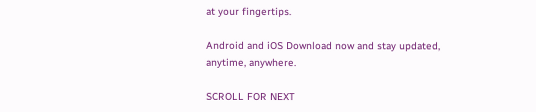at your fingertips.

Android and iOS Download now and stay updated, anytime, anywhere.

SCROLL FOR NEXT